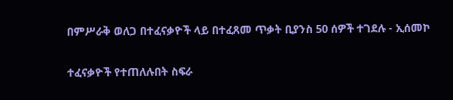በምሥራቅ ወለጋ በተፈናቃዮች ላይ በተፈጸመ ጥቃት ቢያንስ 50 ሰዎች ተገደሉ - ኢሰመኮ

ተፈናቃዮች የተጠለሉበት ስፍራ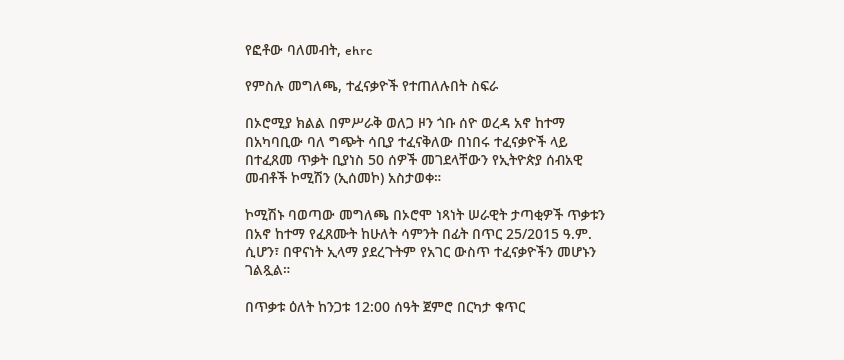የፎቶው ባለመብት, ehrc

የምስሉ መግለጫ, ተፈናቃዮች የተጠለሉበት ስፍራ

በኦሮሚያ ክልል በምሥራቅ ወለጋ ዞን ጎቡ ሰዮ ወረዳ አኖ ከተማ በአካባቢው ባለ ግጭት ሳቢያ ተፈናቅለው በነበሩ ተፈናቃዮች ላይ በተፈጸመ ጥቃት ቢያነስ 50 ሰዎች መገደላቸውን የኢትዮጵያ ሰብአዊ መብቶች ኮሚሽን (ኢሰመኮ) አስታወቀ።

ኮሚሽኑ ባወጣው መግለጫ በኦሮሞ ነጻነት ሠራዊት ታጣቂዎች ጥቃቱን በአኖ ከተማ የፈጸሙት ከሁለት ሳምንት በፊት በጥር 25/2015 ዓ.ም. ሲሆን፣ በዋናነት ኢላማ ያደረጉትም የአገር ውስጥ ተፈናቃዮችን መሆኑን ገልጿል።

በጥቃቱ ዕለት ከንጋቱ 12:00 ሰዓት ጀምሮ በርካታ ቁጥር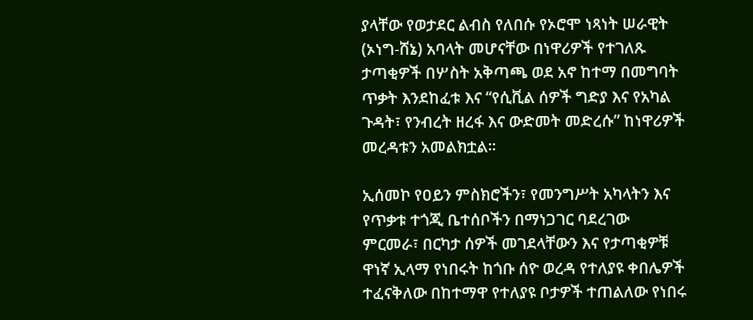ያላቸው የወታደር ልብስ የለበሱ የኦሮሞ ነጻነት ሠራዊት (ኦነግ-ሸኔ) አባላት መሆናቸው በነዋሪዎች የተገለጹ ታጣቂዎች በሦስት አቅጣጫ ወደ አኖ ከተማ በመግባት ጥቃት እንደከፈቱ እና “የሲቪል ሰዎች ግድያ እና የአካል ጉዳት፣ የንብረት ዘረፋ እና ውድመት መድረሱ” ከነዋሪዎች መረዳቱን አመልክቷል።

ኢሰመኮ የዐይን ምስክሮችን፣ የመንግሥት አካላትን እና የጥቃቱ ተጎጂ ቤተሰቦችን በማነጋገር ባደረገው ምርመራ፣ በርካታ ሰዎች መገደላቸውን እና የታጣቂዎቹ ዋነኛ ኢላማ የነበሩት ከጎቡ ሰዮ ወረዳ የተለያዩ ቀበሌዎች ተፈናቅለው በከተማዋ የተለያዩ ቦታዎች ተጠልለው የነበሩ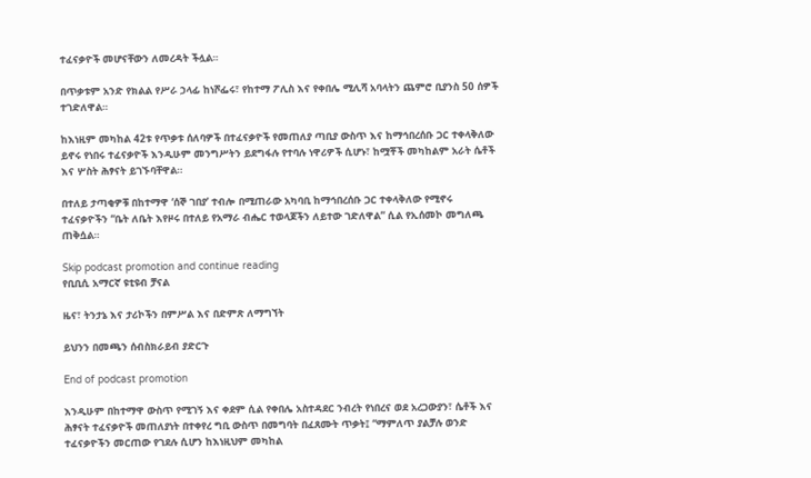ተፈናቃዮች መሆናቸውን ለመረዳት ችሏል።

በጥቃቱም አንድ የክልል የሥራ ኃላፊ ከነሾፌሩ፣ የከተማ ፖሊስ እና የቀበሌ ሚሊሻ አባላትን ጨምሮ ቢያንስ 50 ሰዎች ተገድለዋል።

ከእነዚም መካከል 42ቱ የጥቃቱ ሰለባዎች በተፈናቃዮች የመጠለያ ጣቢያ ውስጥ እና ከማኅበረሰቡ ጋር ተቀላቅለው ይኖሩ የነበሩ ተፈናቃዮች እንዲሁም መንግሥትን ይደግፋሉ የተባሉ ነዋሪዎች ሲሆኑ፣ ከሟቾች መካከልም አራት ሴቶች እና ሦስት ሕፃናት ይገኙባቸዋል።

በተለይ ታጣቂዎቹ በከተማዋ ‘ሰኞ ገበያ’ ተብሎ በሚጠራው አካባቢ ከማኅበረሰቡ ጋር ተቀላቅለው የሚኖሩ ተፈናቃዮችን “ቤት ለቤት እየዞሩ በተለይ የአማራ ብሔር ተወላጆችን ለይተው ገድለዋል” ሲል የኢሰመኮ መግለጫ ጠቅሷል።

Skip podcast promotion and continue reading
የቢቢሲ አማርኛ ዩቲዩብ ቻናል

ዜና፣ ትንታኔ እና ታሪኮችን በምሥል እና በድምጽ ለማግኘት

ይህንን በመጫን ሰብስክራይብ ያድርጉ

End of podcast promotion

እንዲሁም በከተማዋ ውስጥ የሚገኝ እና ቀደም ሲል የቀበሌ አስተዳደር ንብረት የነበረና ወደ አረጋውያን፣ ሴቶች እና ሕፃናት ተፈናቃዮች መጠለያነት በተቀየረ ግቢ ውስጥ በመግባት በፈጸሙት ጥቃት፤ “ማምለጥ ያልቻሉ ወንድ ተፈናቃዮችን መርጠው የገደሉ ሲሆን ከእነዚህም መካከል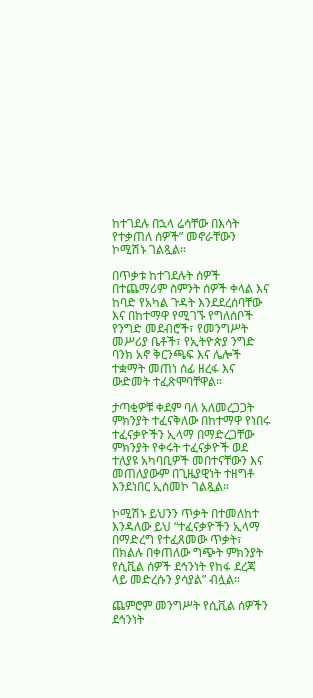ከተገደሉ በኋላ ሬሳቸው በእሳት የተቃጠለ ሰዎች” መኖራቸውን ኮሚሽኑ ገልጿል።

በጥቃቱ ከተገደሉት ሰዎች በተጨማሪም ስምንት ሰዎች ቀላል እና ከባድ የአካል ጉዳት እንደደረሰባቸው እና በከተማዋ የሚገኙ የግለሰቦች የንግድ መደብሮች፣ የመንግሥት መሥሪያ ቤቶች፣ የኢትዮጵያ ንግድ ባንክ አኖ ቅርንጫፍ እና ሌሎች ተቋማት መጠነ ሰፊ ዘረፋ እና ውድመት ተፈጽሞባቸዋል።

ታጣቂዎቹ ቀደም ባለ አለመረጋጋት ምክንያት ተፈናቅለው በከተማዋ የነበሩ ተፈናቃዮችን ኢላማ በማድረጋቸው ምክንያት የቀሩት ተፈናቃዮች ወደ ተለያዩ አካባቢዎች መበተናቸውን እና መጠለያውም በጊዜያዊነት ተዘግቶ እንደነበር ኢሰመኮ ገልጿል።

ኮሚሽኑ ይህንን ጥቃት በተመለከተ እንዳለው ይህ “ተፈናቃዮችን ኢላማ በማድረግ የተፈጸመው ጥቃት፣ በክልሉ በቀጠለው ግጭት ምክንያት የሲቪል ሰዎች ደኅንነት የከፋ ደረጃ ላይ መድረሱን ያሳያል” ብሏል።

ጨምሮም መንግሥት የሲቪል ሰዎችን ደኅንነት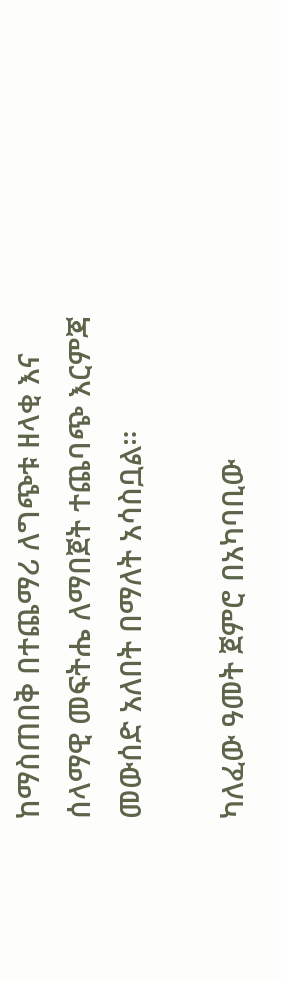ከማስጠበቅ በተጨማሪ ለግጭቱ ዘላቂ እና ሰላማዊ መፍትሔ ለማበጀት ተጨባጭ እርምጃ መውሰድ አለበት በማለት አሳስቧል።

ካለፈው ዓመት ጀምሮ በአካባቢው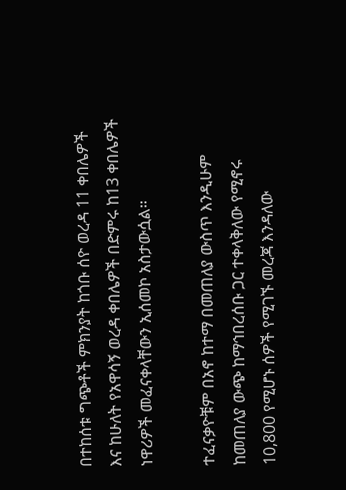በተከሰቱ ግጭቶች ምክንያት ከጎቡ ሰዮ ወረዳ 11 ቀበሌዎች እና ከሁለት የአዋሳኝ ወረዳ ቀበሌዎች በድምሩ ከ13 ቀበሌዎች ነዋሪዎች መፈናቀላቸውን ኢሰመኮ አስታውሷል።

ተፈናቃዮቹም በአኖ ከተማ በመጠለያ ውስጥ እንዲሁም ከመጠለያ ውጭ ከማኅበረሰቡ ጋር ተቀላቅለው የሚኖሩ 10,800 የሚሆኑ ሰዎች የሚገኙ መረጃ እንዳለው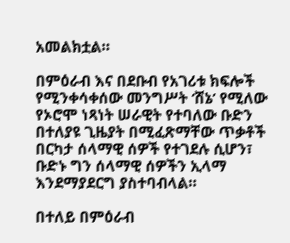አመልክቷል።

በምዕራብ እና በደቡብ የአገሪቱ ክፍሎች የሚንቀሳቀሰው መንግሥት ‘ሸኔ’ የሚለው የኦሮሞ ነጻነት ሠራዊት የተባለው ቡድን በተለያዩ ጊዜያት በሚፈጽማቸው ጥቃቶች በርካታ ሰላማዊ ሰዎች የተገደሉ ሲሆን፣ ቡድኑ ግን ሰላማዊ ሰዎችን ኢላማ እንደማያደርግ ያስተባብላል።

በተለይ በምዕራብ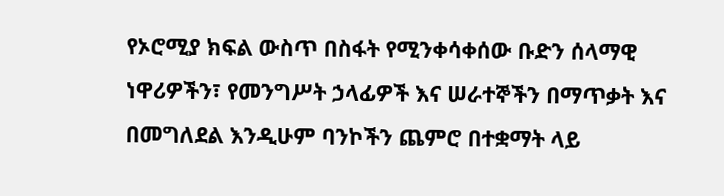የኦሮሚያ ክፍል ውስጥ በስፋት የሚንቀሳቀሰው ቡድን ሰላማዊ ነዋሪዎችን፣ የመንግሥት ኃላፊዎች እና ሠራተኞችን በማጥቃት እና በመግለደል እንዲሁም ባንኮችን ጨምሮ በተቋማት ላይ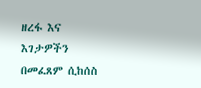ዘረፋ እና እገታዎችን በመፈጸም ሲከሰስ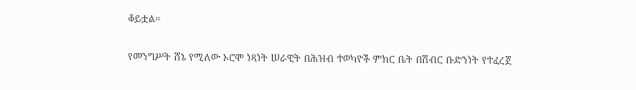ቆይቷል።

የመንግሥት ሸኔ የሚለው ኦሮሞ ነጻነት ሠራዊት በሕዝብ ተወካዮች ምክር ቤት በሽብር ቡድንነት የተፈረጀ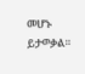መሆኑ ይታወቃል።